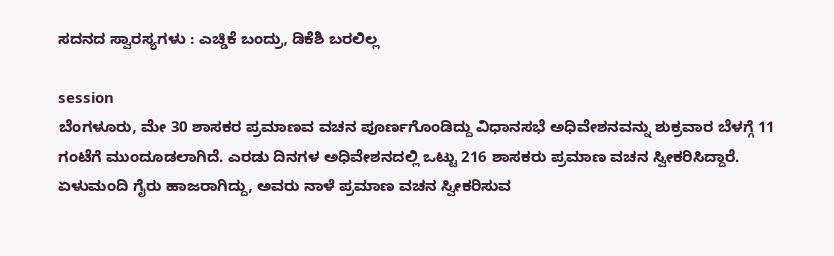ಸದನದ ಸ್ವಾರಸ್ಯಗಳು : ಎಚ್ಡಿಕೆ ಬಂದ್ರು, ಡಿಕೆಶಿ ಬರಲಿಲ್ಲ

session
ಬೆಂಗಳೂರು, ಮೇ 30 ಶಾಸಕರ ಪ್ರಮಾಣವ ವಚನ ಪೂರ್ಣಗೊಂಡಿದ್ದು ವಿಧಾನಸಭೆ ಅಧಿವೇಶನವನ್ನು ಶುಕ್ರವಾರ ಬೆಳಗ್ಗೆ 11 ಗಂಟೆಗೆ ಮುಂದೂಡಲಾಗಿದೆ. ಎರಡು ದಿನಗಳ ಅಧಿವೇಶನದಲ್ಲಿ ಒಟ್ಟು 216 ಶಾಸಕರು ಪ್ರಮಾಣ ವಚನ ಸ್ವೀಕರಿಸಿದ್ದಾರೆ. ಏಳುಮಂದಿ ಗೈರು ಹಾಜರಾಗಿದ್ದು, ಅವರು ನಾಳೆ ಪ್ರಮಾಣ ವಚನ ಸ್ವೀಕರಿಸುವ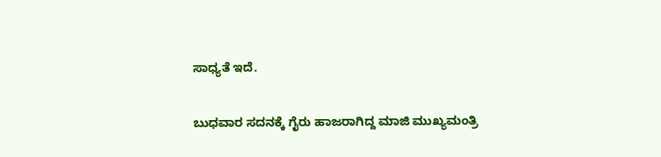ಸಾಧ್ಯತೆ ಇದೆ.

ಬುಧವಾರ ಸದನಕ್ಕೆ ಗೈರು ಹಾಜರಾಗಿದ್ದ ಮಾಜಿ ಮುಖ್ಯಮಂತ್ರಿ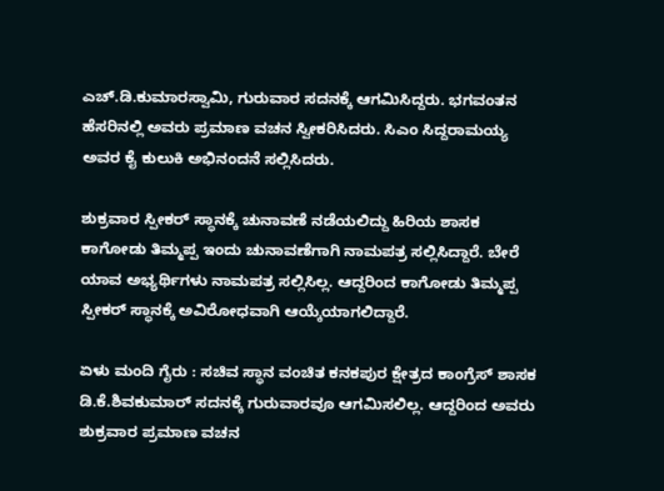ಎಚ್.ಡಿ.ಕುಮಾರಸ್ವಾಮಿ, ಗುರುವಾರ ಸದನಕ್ಕೆ ಆಗಮಿಸಿದ್ದರು. ಭಗವಂತನ ಹೆಸರಿನಲ್ಲಿ ಅವರು ಪ್ರಮಾಣ ವಚನ ಸ್ವೀಕರಿಸಿದರು. ಸಿಎಂ ಸಿದ್ದರಾಮಯ್ಯ ಅವರ ಕೈ ಕುಲುಕಿ ಅಭಿನಂದನೆ ಸಲ್ಲಿಸಿದರು.

ಶುಕ್ರವಾರ ಸ್ಪೀಕರ್ ಸ್ಥಾನಕ್ಕೆ ಚುನಾವಣೆ ನಡೆಯಲಿದ್ದು ಹಿರಿಯ ಶಾಸಕ ಕಾಗೋಡು ತಿಮ್ಮಪ್ಪ ಇಂದು ಚುನಾವಣೆಗಾಗಿ ನಾಮಪತ್ರ ಸಲ್ಲಿಸಿದ್ದಾರೆ. ಬೇರೆ ಯಾವ ಅಭ್ಯರ್ಥಿಗಳು ನಾಮಪತ್ರ ಸಲ್ಲಿಸಿಲ್ಲ. ಆದ್ದರಿಂದ ಕಾಗೋಡು ತಿಮ್ಮಪ್ಪ ಸ್ಪೀಕರ್ ಸ್ಥಾನಕ್ಕೆ ಅವಿರೋಧವಾಗಿ ಆಯ್ಕೆಯಾಗಲಿದ್ದಾರೆ.

ಏಳು ಮಂದಿ ಗೈರು : ಸಚಿವ ಸ್ಥಾನ ವಂಚಿತ ಕನಕಪುರ ಕ್ಷೇತ್ರದ ಕಾಂಗ್ರೆಸ್ ಶಾಸಕ ಡಿ.ಕೆ.ಶಿವಕುಮಾರ್ ಸದನಕ್ಕೆ ಗುರುವಾರವೂ ಆಗಮಿಸಲಿಲ್ಲ. ಆದ್ದರಿಂದ ಅವರು ಶುಕ್ರವಾರ ಪ್ರಮಾಣ ವಚನ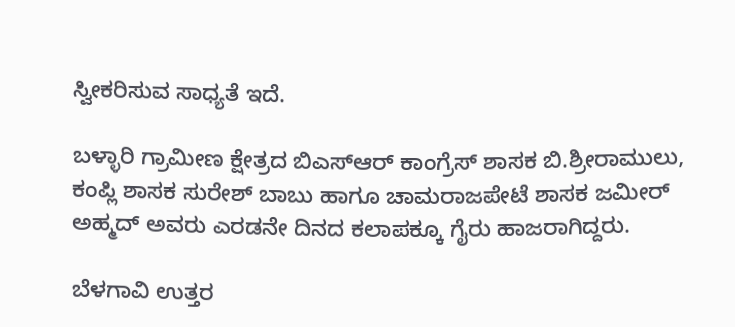ಸ್ವೀಕರಿಸುವ ಸಾಧ್ಯತೆ ಇದೆ.

ಬಳ್ಳಾರಿ ಗ್ರಾಮೀಣ ಕ್ಷೇತ್ರದ ಬಿಎಸ್‌ಆರ್ ಕಾಂಗ್ರೆಸ್ ಶಾಸಕ ಬಿ.ಶ್ರೀರಾಮುಲು, ಕಂಪ್ಲಿ ಶಾಸಕ ಸುರೇಶ್ ಬಾಬು ಹಾಗೂ ಚಾಮರಾಜಪೇಟೆ ಶಾಸಕ ಜಮೀರ್ ಅಹ್ಮದ್ ಅವರು ಎರಡನೇ ದಿನದ ಕಲಾಪಕ್ಕೂ ಗೈರು ಹಾಜರಾಗಿದ್ದರು.

ಬೆಳಗಾವಿ ಉತ್ತರ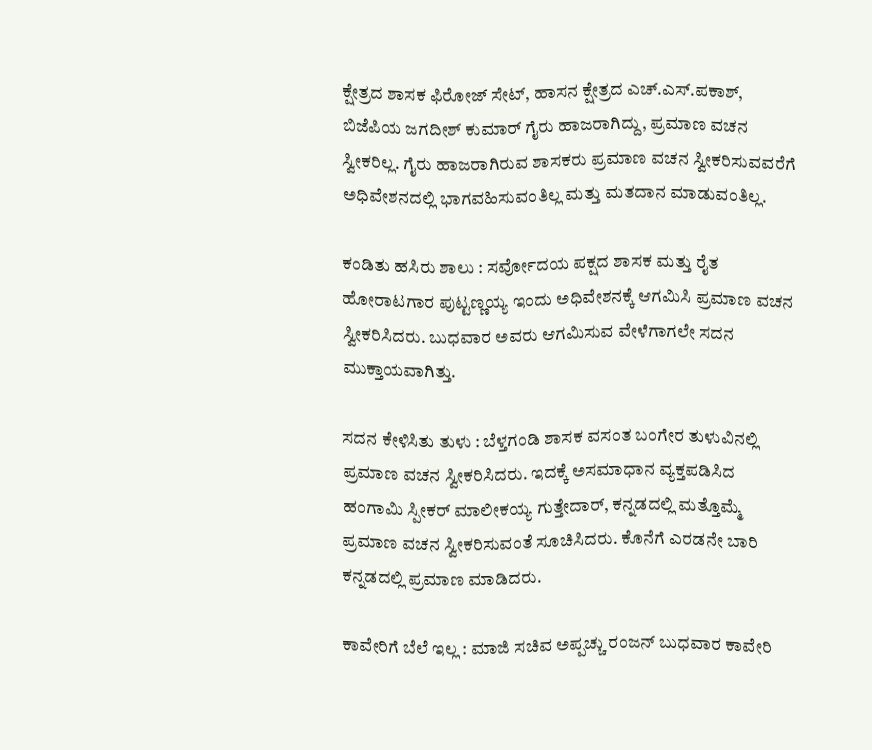ಕ್ಷೇತ್ರದ ಶಾಸಕ ಫಿರೋಜ್ ಸೇಟ್, ಹಾಸನ ಕ್ಷೇತ್ರದ ಎಚ್.ಎಸ್.ಪಕಾಶ್, ಬಿಜೆಪಿಯ ಜಗದೀಶ್ ಕುಮಾರ್ ಗೈರು ಹಾಜರಾಗಿದ್ದು, ಪ್ರಮಾಣ ವಚನ ಸ್ವೀಕರಿಲ್ಲ. ಗೈರು ಹಾಜರಾಗಿರುವ ಶಾಸಕರು ಪ್ರಮಾಣ ವಚನ ಸ್ವೀಕರಿಸುವವರೆಗೆ ಅಧಿವೇಶನದಲ್ಲಿ ಭಾಗವಹಿಸುವಂತಿಲ್ಲ ಮತ್ತು ಮತದಾನ ಮಾಡುವಂತಿಲ್ಲ.

ಕಂಡಿತು ಹಸಿರು ಶಾಲು : ಸರ್ವೋದಯ ಪಕ್ಷದ ಶಾಸಕ ಮತ್ತು ರೈತ ಹೋರಾಟಗಾರ ಪುಟ್ಟಣ್ಣಯ್ಯ ಇಂದು ಅಧಿವೇಶನಕ್ಕೆ ಆಗಮಿಸಿ ಪ್ರಮಾಣ ವಚನ ಸ್ವೀಕರಿಸಿದರು. ಬುಧವಾರ ಅವರು ಆಗಮಿಸುವ ವೇಳೆಗಾಗಲೇ ಸದನ ಮುಕ್ತಾಯವಾಗಿತ್ತು.

ಸದನ ಕೇಳಿಸಿತು ತುಳು : ಬೆಳ್ತಗಂಡಿ ಶಾಸಕ ವಸಂತ ಬಂಗೇರ ತುಳುವಿನಲ್ಲಿ ಪ್ರಮಾಣ ವಚನ ಸ್ವೀಕರಿಸಿದರು. ಇದಕ್ಕೆ ಅಸಮಾಧಾನ ವ್ಯಕ್ತಪಡಿಸಿದ ಹಂಗಾಮಿ ಸ್ಪೀಕರ್ ಮಾಲೀಕಯ್ಯ ಗುತ್ತೇದಾರ್, ಕನ್ನಡದಲ್ಲಿ ಮತ್ತೊಮ್ಮೆ ಪ್ರಮಾಣ ವಚನ ಸ್ವೀಕರಿಸುವಂತೆ ಸೂಚಿಸಿದರು. ಕೊನೆಗೆ ಎರಡನೇ ಬಾರಿ ಕನ್ನಡದಲ್ಲಿ ಪ್ರಮಾಣ ಮಾಡಿದರು.

ಕಾವೇರಿಗೆ ಬೆಲೆ ಇಲ್ಲ : ಮಾಜಿ ಸಚಿವ ಅಪ್ಪಚ್ಚು ರಂಜನ್ ಬುಧವಾರ ಕಾವೇರಿ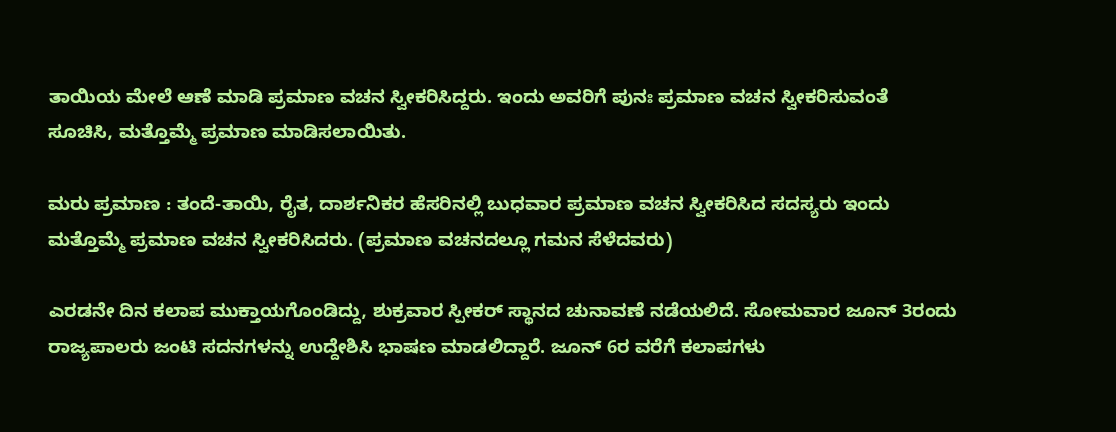ತಾಯಿಯ ಮೇಲೆ ಆಣೆ ಮಾಡಿ ಪ್ರಮಾಣ ವಚನ ಸ್ವೀಕರಿಸಿದ್ದರು. ಇಂದು ಅವರಿಗೆ ಪುನಃ ಪ್ರಮಾಣ ವಚನ ಸ್ವೀಕರಿಸುವಂತೆ ಸೂಚಿಸಿ, ಮತ್ತೊಮ್ಮೆ ಪ್ರಮಾಣ ಮಾಡಿಸಲಾಯಿತು.

ಮರು ಪ್ರಮಾಣ : ತಂದೆ-ತಾಯಿ, ರೈತ, ದಾರ್ಶನಿಕರ ಹೆಸರಿನಲ್ಲಿ ಬುಧವಾರ ಪ್ರಮಾಣ ವಚನ ಸ್ವೀಕರಿಸಿದ ಸದಸ್ಯರು ಇಂದು ಮತ್ತೊಮ್ಮೆ ಪ್ರಮಾಣ ವಚನ ಸ್ವೀಕರಿಸಿದರು. (ಪ್ರಮಾಣ ವಚನದಲ್ಲೂ ಗಮನ ಸೆಳೆದವರು)

ಎರಡನೇ ದಿನ ಕಲಾಪ ಮುಕ್ತಾಯಗೊಂಡಿದ್ದು, ಶುಕ್ರವಾರ ಸ್ಪೀಕರ್ ಸ್ಥಾನದ ಚುನಾವಣೆ ನಡೆಯಲಿದೆ. ಸೋಮವಾರ ಜೂನ್ 3ರಂದು ರಾಜ್ಯಪಾಲರು ಜಂಟಿ ಸದನಗಳನ್ನು ಉದ್ದೇಶಿಸಿ ಭಾಷಣ ಮಾಡಲಿದ್ದಾರೆ. ಜೂನ್ 6ರ ವರೆಗೆ ಕಲಾಪಗಳು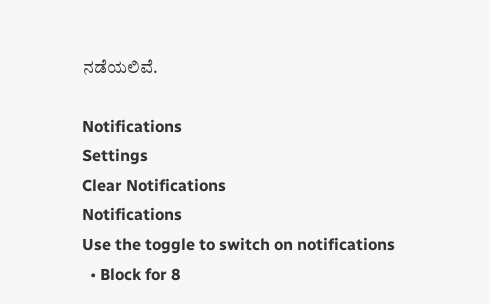ನಡೆಯಲಿವೆ.

Notifications
Settings
Clear Notifications
Notifications
Use the toggle to switch on notifications
  • Block for 8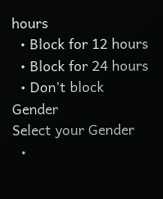hours
  • Block for 12 hours
  • Block for 24 hours
  • Don't block
Gender
Select your Gender
  •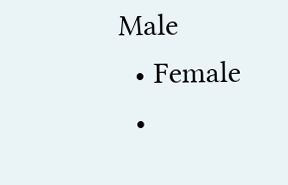Male
  • Female
  •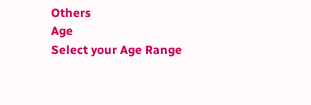Others
Age
Select your Age Range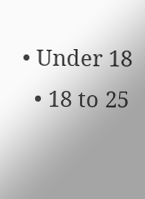• Under 18
  • 18 to 25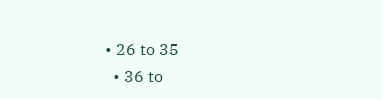• 26 to 35
  • 36 to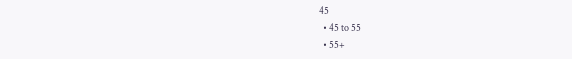45
  • 45 to 55
  • 55+